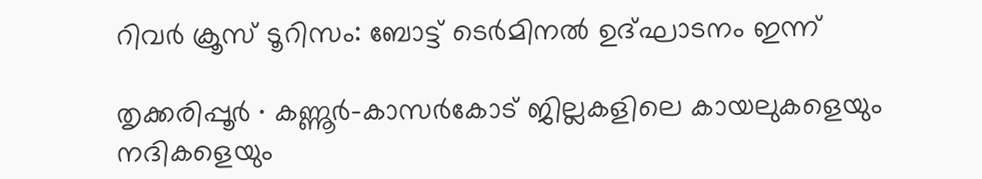റിവർ ക്രൂസ് ടൂറിസം: ബോട്ട് ടെർമിനൽ ഉദ്ഘാടനം ഇന്ന്

തൃക്കരിപ്പൂർ ∙ കണ്ണൂർ–കാസർകോട് ജില്ലകളിലെ കായലുകളെയും നദികളെയും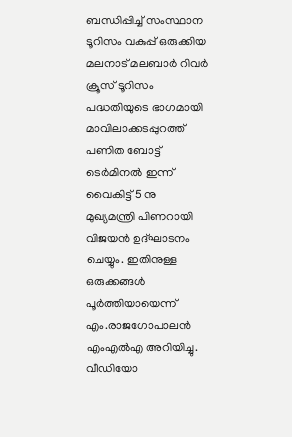ബന്ധിപ്പിച്ച് സംസ്ഥാന ടൂറിസം വകുപ്പ് ഒരുക്കിയ മലനാട് മലബാർ റിവർ ക്രൂസ് ടൂറിസം പദ്ധതിയുടെ ഭാഗമായി മാവിലാക്കടപ്പുറത്ത് പണിത ബോട്ട് ടെർമിനൽ ഇന്ന് വൈകിട്ട് 5 നു മുഖ്യമന്ത്രി പിണറായി വിജയൻ ഉദ്ഘാടനം ചെയ്യും. ഇതിനുള്ള ഒരുക്കങ്ങൾ പൂർത്തിയായെന്ന് എം.രാജഗോപാലൻ എംഎൽഎ അറിയിച്ചു. വീഡിയോ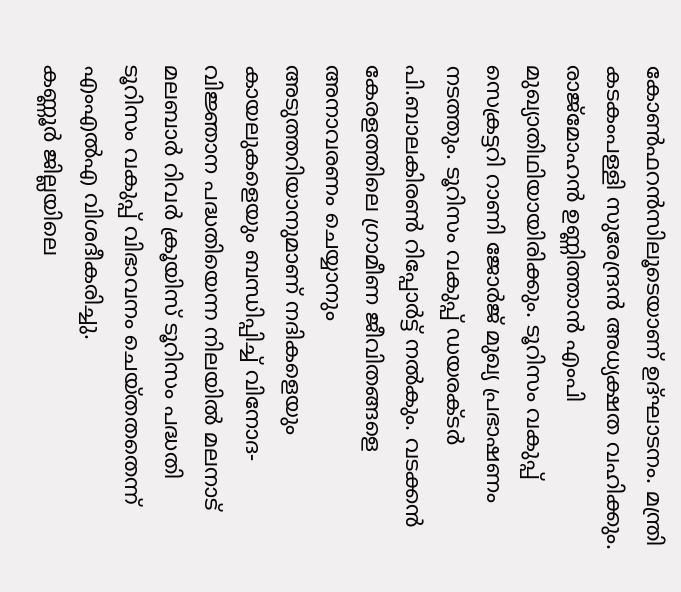കോൺഫറൻസിലൂടെയാണ് ഉദ്ഘാടനം. മന്ത്രി കടകംപള്ളി സുരേന്ദ്രൻ അധ്യക്ഷത വഹിക്കും.
രാജ്മോഹൻ ഉണ്ണിത്താൻ എംപി മുഖ്യാതിഥിയായിരിക്കും. ടൂറിസം വകുപ്പ് സെക്രട്ടറി റാണി ജോർജ് മുഖ്യ പ്രഭാഷണം നടത്തും. ടൂറിസം വകുപ്പ് ഡയരക്ടർ പി.ബാലകിരൺ റിപ്പോർട്ട് നൽകും. വടക്കൻ കേരളത്തിലെ ഗ്രാമീണ ജീവിതങ്ങളെ അനാവരണം ചെയ്യാനും അടുത്തറിയാനുമാണ് നദികളെയും കായലുകളെയും ബന്ധിപ്പിച്ച് വിനോദ-വിജ്ഞാന പദ്ധതിയെന്ന നിലയിൽ മലനാട് മലബാർ റിവർ ക്രൂയിസ് ടൂറിസം പദ്ധതി ടൂറിസം വകുപ്പ് വിഭാവനം ചെയ്തതതെന്ന് എംഎൽഎ വിശദീകരിച്ചു.
കണ്ണൂർ ജില്ലയിലെ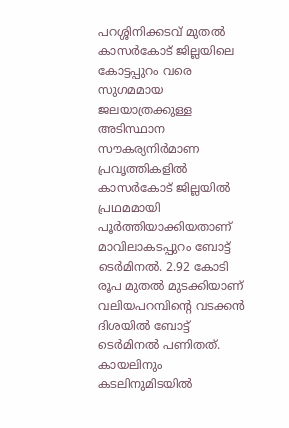പറശ്ശിനിക്കടവ് മുതൽ കാസർകോട് ജില്ലയിലെ കോട്ടപ്പുറം വരെ സുഗമമായ ജലയാത്രക്കുള്ള അടിസ്ഥാന സൗകര്യനിർമാണ പ്രവൃത്തികളിൽ കാസർകോട് ജില്ലയിൽ പ്രഥമമായി പൂർത്തിയാക്കിയതാണ് മാവിലാകടപ്പുറം ബോട്ട് ടെർമിനൽ. 2.92 കോടി രൂപ മുതൽ മുടക്കിയാണ് വലിയപറമ്പിന്റെ വടക്കൻ ദിശയിൽ ബോട്ട് ടെർമിനൽ പണിതത്.
കായലിനും കടലിനുമിടയിൽ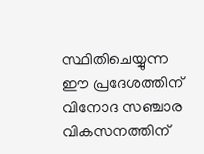സ്ഥിതിചെയ്യുന്ന ഈ പ്രദേശത്തിന് വിനോദ സഞ്ചാര വികസനത്തിന്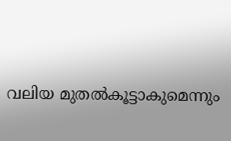വലിയ മുതൽകൂട്ടാകുമെന്നും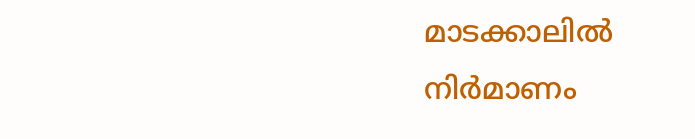മാടക്കാലിൽ നിർമാണം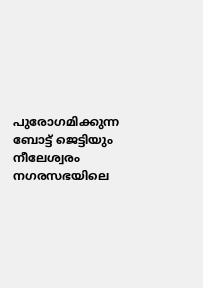പുരോഗമിക്കുന്ന ബോട്ട് ജെട്ടിയും നീലേശ്വരം നഗരസഭയിലെ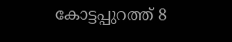കോട്ടപ്പുറത്ത് 8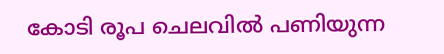കോടി രൂപ ചെലവിൽ പണിയുന്ന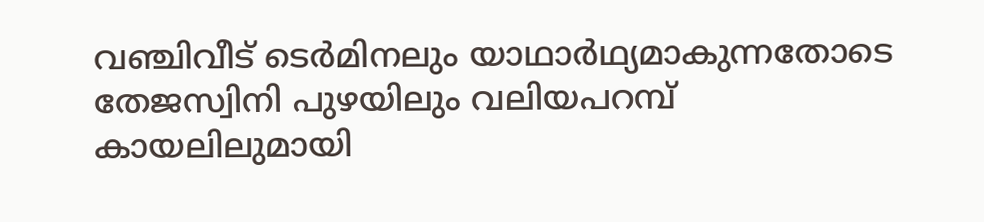വഞ്ചിവീട് ടെർമിനലും യാഥാർഥ്യമാകുന്നതോടെ തേജസ്വിനി പുഴയിലും വലിയപറമ്പ് കായലിലുമായി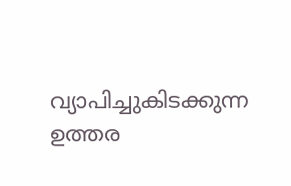വ്യാപിച്ചുകിടക്കുന്ന ഉത്തര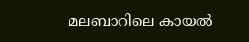മലബാറിലെ കായൽ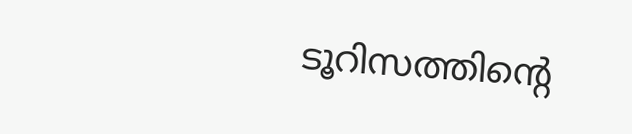ടൂറിസത്തിന്റെ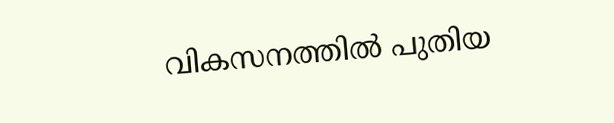വികസനത്തിൽ പുതിയ